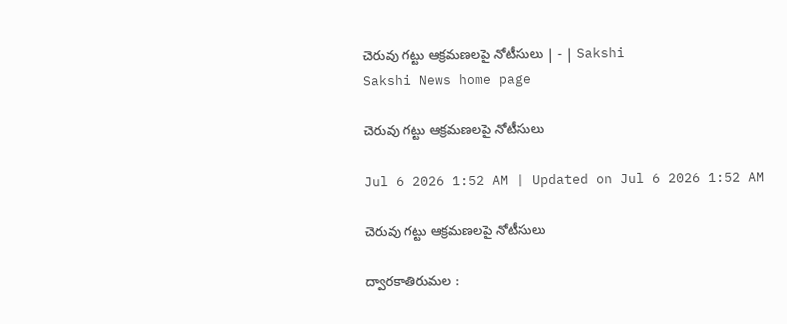చెరువు గట్టు ఆక్రమణలపై నోటీసులు | - | Sakshi
Sakshi News home page

చెరువు గట్టు ఆక్రమణలపై నోటీసులు

Jul 6 2026 1:52 AM | Updated on Jul 6 2026 1:52 AM

చెరువు గట్టు ఆక్రమణలపై నోటీసులు

ద్వారకాతిరుమల :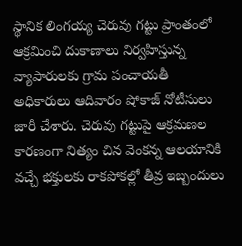స్థానిక లింగయ్య చెరువు గట్టు ప్రాంతంలో ఆక్రమించి దుకాణాలు నిర్వహిస్తున్న వ్యాపారులకు గ్రామ పంచాయతీ అధికారులు ఆదివారం షోకాజ్‌ నోటీసులు జారీ చేశారు. చెరువు గట్టుపై ఆక్రమణల కారణంగా నిత్యం చిన వెంకన్న ఆలయానికి వచ్చే భక్తులకు రాకపోకల్లో తీవ్ర ఇబ్బందులు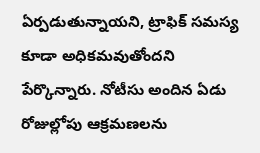ఏర్పడుతున్నాయని, ట్రాఫిక్‌ సమస్య కూడా అధికమవుతోందని పేర్కొన్నారు. నోటీసు అందిన ఏడు రోజుల్లోపు ఆక్రమణలను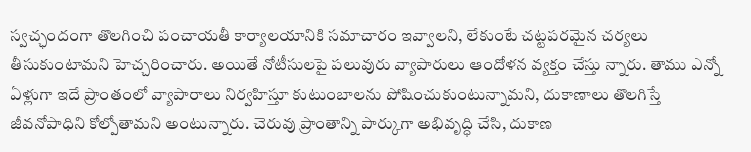స్వచ్ఛందంగా తొలగించి పంచాయతీ కార్యాలయానికి సమాచారం ఇవ్వాలని, లేకుంటే చట్టపరమైన చర్యలు తీసుకుంటామని హెచ్చరించారు. అయితే నోటీసులపై పలువురు వ్యాపారులు ఆందోళన వ్యక్తం చేస్తు న్నారు. తాము ఎన్నో ఏళ్లుగా ఇదే ప్రాంతంలో వ్యాపారాలు నిర్వహిస్తూ కుటుంబాలను పోషించుకుంటున్నామని, దుకాణాలు తొలగిస్తే జీవనోపాధిని కోల్పోతామని అంటున్నారు. చెరువు ప్రాంతాన్ని పార్కుగా అభివృద్ధి చేసి, దుకాణ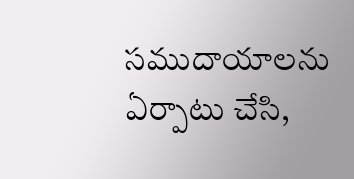సముదాయాలను ఏర్పాటు చేసి,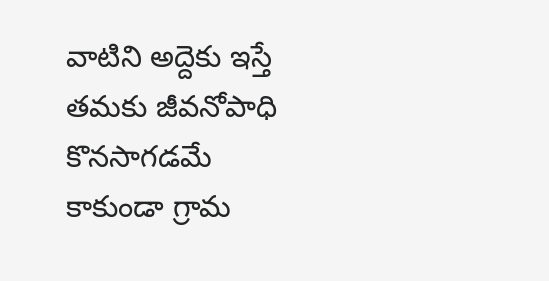వాటిని అద్దెకు ఇస్తే తమకు జీవనోపాధి కొనసాగడమే కాకుండా గ్రామ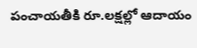పంచాయతీకి రూ.లక్షల్లో ఆదాయం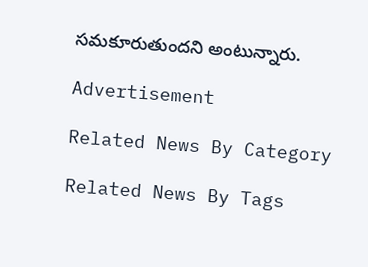సమకూరుతుందని అంటున్నారు.

Advertisement

Related News By Category

Related News By Tags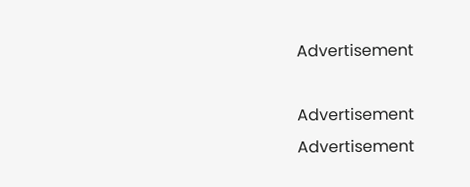Advertisement

Advertisement
Advertisement